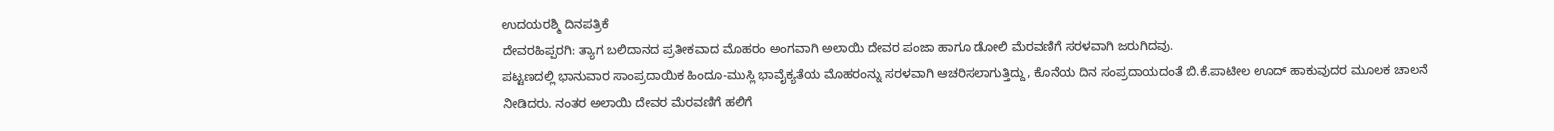ಉದಯರಶ್ಮಿ ದಿನಪತ್ರಿಕೆ
ದೇವರಹಿಪ್ಪರಗಿ: ತ್ಯಾಗ ಬಲಿದಾನದ ಪ್ರತೀಕವಾದ ಮೊಹರಂ ಅಂಗವಾಗಿ ಅಲಾಯಿ ದೇವರ ಪಂಜಾ ಹಾಗೂ ಡೋಲಿ ಮೆರವಣಿಗೆ ಸರಳವಾಗಿ ಜರುಗಿದವು.
ಪಟ್ಟಣದಲ್ಲಿ ಭಾನುವಾರ ಸಾಂಪ್ರದಾಯಿಕ ಹಿಂದೂ-ಮುಸ್ಲಿ ಭಾವೈಕ್ಯತೆಯ ಮೊಹರಂನ್ನು ಸರಳವಾಗಿ ಆಚರಿಸಲಾಗುತ್ತಿದ್ದು, ಕೊನೆಯ ದಿನ ಸಂಪ್ರದಾಯದಂತೆ ಬಿ.ಕೆ.ಪಾಟೀಲ ಊದ್ ಹಾಕುವುದರ ಮೂಲಕ ಚಾಲನೆ ನೀಡಿದರು. ನಂತರ ಅಲಾಯಿ ದೇವರ ಮೆರವಣಿಗೆ ಹಲಿಗೆ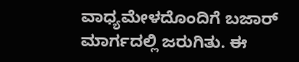ವಾಧ್ಯಮೇಳದೊಂದಿಗೆ ಬಜಾರ್ ಮಾರ್ಗದಲ್ಲಿ ಜರುಗಿತು. ಈ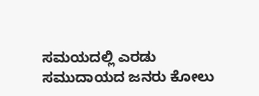ಸಮಯದಲ್ಲಿ ಎರಡು ಸಮುದಾಯದ ಜನರು ಕೋಲು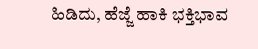ಹಿಡಿದು, ಹೆಜ್ಜೆ ಹಾಕಿ ಭಕ್ತಿಭಾವ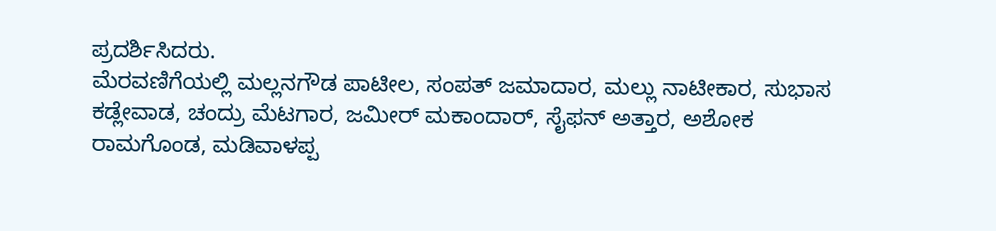ಪ್ರದರ್ಶಿಸಿದರು.
ಮೆರವಣಿಗೆಯಲ್ಲಿ ಮಲ್ಲನಗೌಡ ಪಾಟೀಲ, ಸಂಪತ್ ಜಮಾದಾರ, ಮಲ್ಲು ನಾಟೀಕಾರ, ಸುಭಾಸ ಕಡ್ಲೇವಾಡ, ಚಂದ್ರು ಮೆಟಗಾರ, ಜಮೀರ್ ಮಕಾಂದಾರ್, ಸೈಫನ್ ಅತ್ತಾರ, ಅಶೋಕ ರಾಮಗೊಂಡ, ಮಡಿವಾಳಪ್ಪ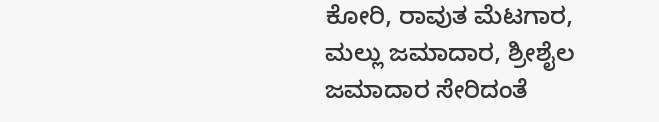ಕೋರಿ, ರಾವುತ ಮೆಟಗಾರ, ಮಲ್ಲು ಜಮಾದಾರ, ಶ್ರೀಶೈಲ ಜಮಾದಾರ ಸೇರಿದಂತೆ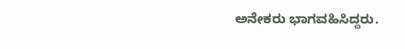ಅನೇಕರು ಭಾಗವಹಿಸಿದ್ದರು.